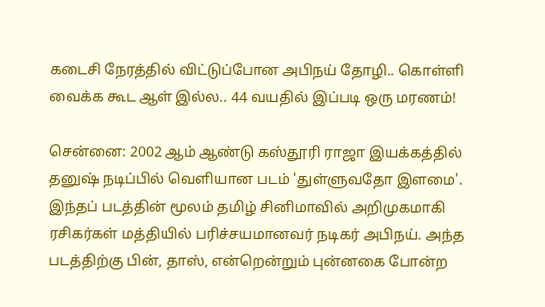கடைசி நேரத்தில் விட்டுப்போன அபிநய் தோழி.. கொள்ளி வைக்க கூட ஆள் இல்ல.. 44 வயதில் இப்படி ஒரு மரணம்!

சென்னை: 2002 ஆம் ஆண்டு கஸ்தூரி ராஜா இயக்கத்தில் தனுஷ் நடிப்பில் வெளியான படம் 'துள்ளுவதோ இளமை'. இந்தப் படத்தின் மூலம் தமிழ் சினிமாவில் அறிமுகமாகி ரசிகர்கள் மத்தியில் பரிச்சயமானவர் நடிகர் அபிநய். அந்த படத்திற்கு பின், தாஸ், என்றென்றும் புன்னகை போன்ற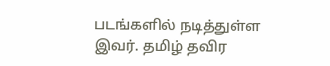படங்களில் நடித்துள்ள இவர். தமிழ் தவிர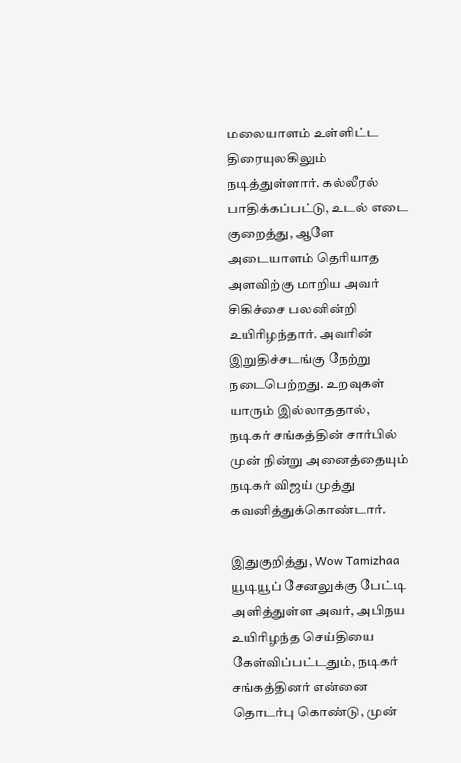மலையாளம் உள்ளிட்ட திரையுலகிலும் நடித்துள்ளார். கல்லீரல் பாதிக்கப்பட்டு, உடல் எடை குறைத்து, ஆளே அடையாளம் தெரியாத அளவிற்கு மாறிய அவர் சிகிச்சை பலனின்றி உயிரிழந்தார். அவரின் இறுதிச்சடங்கு நேற்று நடைபெற்றது. உறவுகள் யாரும் இல்லாததால், நடிகர் சங்கத்தின் சார்பில் முன் நின்று அனைத்தையும் நடிகர் விஜய் முத்து கவனித்துக்கொண்டார்.

இதுகுறித்து, Wow Tamizhaa யூடியூப் சேனலுக்கு பேட்டி அளித்துள்ள அவர், அபிநய உயிரிழந்த செய்தியை கேள்விப்பட்டதும், நடிகர் சங்கத்தினர் என்னை தொடர்பு கொண்டு, முன்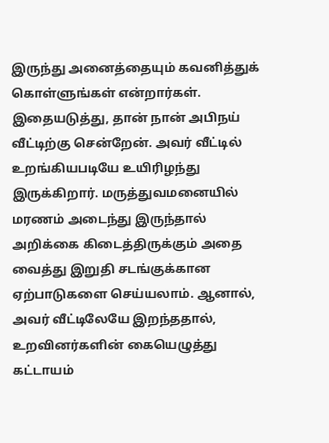இருந்து அனைத்தையும் கவனித்துக் கொள்ளுங்கள் என்றார்கள். இதையடுத்து, தான் நான் அபிநய் வீட்டிற்கு சென்றேன். அவர் வீட்டில் உறங்கியபடியே உயிரிழந்து இருக்கிறார். மருத்துவமனையில் மரணம் அடைந்து இருந்தால் அறிக்கை கிடைத்திருக்கும் அதை வைத்து இறுதி சடங்குக்கான ஏற்பாடுகளை செய்யலாம். ஆனால், அவர் வீட்டிலேயே இறந்ததால், உறவினர்களின் கையெழுத்து கட்டாயம்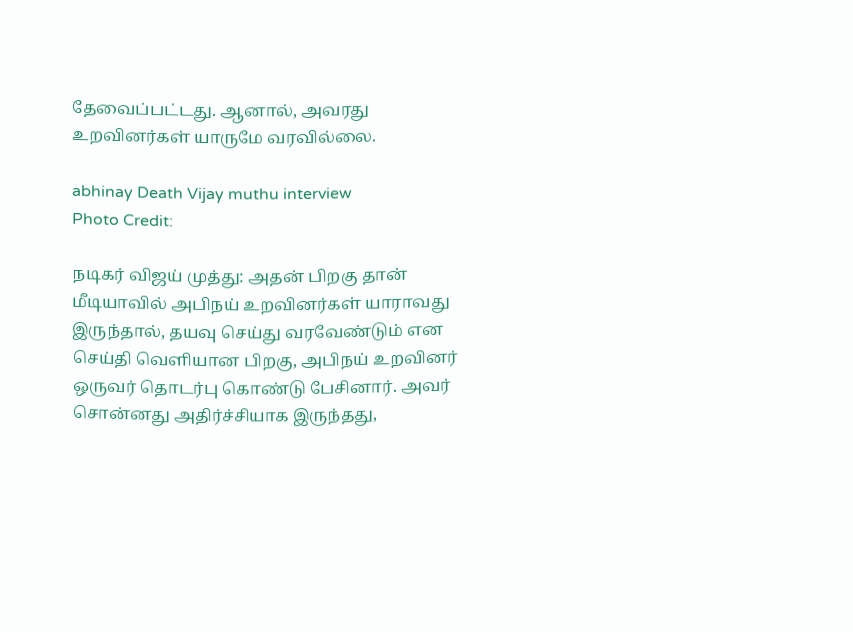தேவைப்பட்டது. ஆனால், அவரது உறவினர்கள் யாருமே வரவில்லை.

abhinay Death Vijay muthu interview
Photo Credit:

நடிகர் விஜய் முத்து: அதன் பிறகு தான் மீடியாவில் அபிநய் உறவினர்கள் யாராவது இருந்தால், தயவு செய்து வரவேண்டும் என செய்தி வெளியான பிறகு, அபிநய் உறவினர் ஒருவர் தொடர்பு கொண்டு பேசினார். அவர் சொன்னது அதிர்ச்சியாக இருந்தது,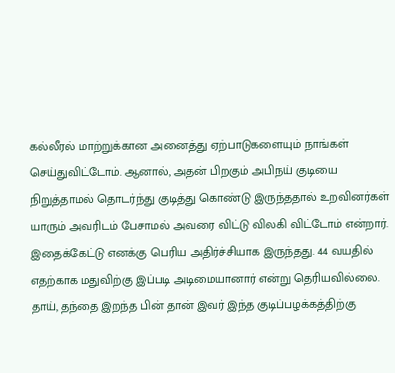கல்லீரல் மாற்றுக்கான அனைத்து ஏற்பாடுகளையும் நாங்கள் செய்துவிட்டோம். ஆனால், அதன் பிறகும் அபிநய் குடியை நிறுத்தாமல் தொடர்ந்து குடித்து கொண்டு இருந்ததால் உறவினர்கள் யாரும் அவரிடம் பேசாமல் அவரை விட்டு விலகி விட்டோம் என்றார். இதைக்கேட்டு எனக்கு பெரிய அதிர்ச்சியாக இருந்தது. 44 வயதில் எதற்காக மதுவிற்கு இப்படி அடிமையானார் என்று தெரியவில்லை. தாய், தந்தை இறந்த பின் தான் இவர் இந்த குடிப்பழக்கத்திற்கு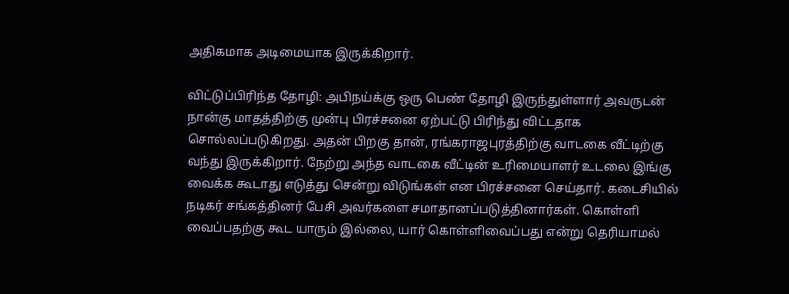அதிகமாக அடிமையாக இருக்கிறார்.

விட்டுப்பிரிந்த தோழி: அபிநய்க்கு ஒரு பெண் தோழி இருந்துள்ளார் அவருடன் நான்கு மாதத்திற்கு முன்பு பிரச்சனை ஏற்பட்டு பிரிந்து விட்டதாக சொல்லப்படுகிறது. அதன் பிறகு தான், ரங்கராஜபுரத்திற்கு வாடகை வீட்டிற்கு வந்து இருக்கிறார். நேற்று அந்த வாடகை வீட்டின் உரிமையாளர் உடலை இங்கு வைக்க கூடாது எடுத்து சென்று விடுங்கள் என பிரச்சனை செய்தார். கடைசியில் நடிகர் சங்கத்தினர் பேசி அவர்களை சமாதானப்படுத்தினார்கள். கொள்ளி வைப்பதற்கு கூட யாரும் இல்லை, யார் கொள்ளிவைப்பது என்று தெரியாமல்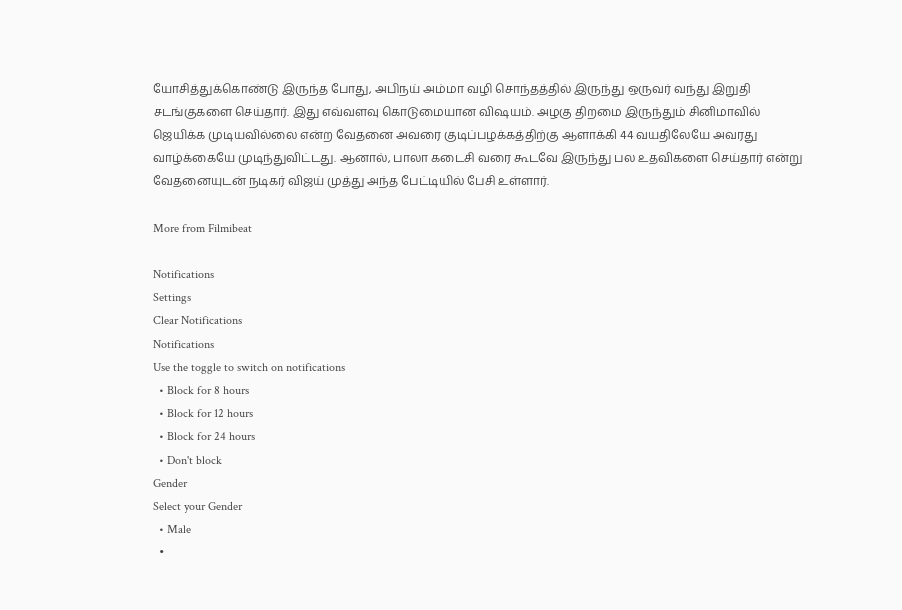யோசித்துக்கொண்டு இருந்த போது, அபிநய் அம்மா வழி சொந்தத்தில் இருந்து ஒருவர் வந்து இறுதி சடங்குகளை செய்தார். இது எவ்வளவு கொடுமையான விஷயம். அழகு திறமை இருந்தும் சினிமாவில் ஜெயிக்க முடியவில்லை என்ற வேதனை அவரை குடிப்பழக்கத்திற்கு ஆளாக்கி 44 வயதிலேயே அவரது வாழ்க்கையே முடிந்துவிட்டது. ஆனால், பாலா கடைசி வரை கூடவே இருந்து பல உதவிகளை செய்தார் என்று வேதனையுடன் நடிகர் விஜய் முத்து அந்த பேட்டியில் பேசி உள்ளார்.

More from Filmibeat

Notifications
Settings
Clear Notifications
Notifications
Use the toggle to switch on notifications
  • Block for 8 hours
  • Block for 12 hours
  • Block for 24 hours
  • Don't block
Gender
Select your Gender
  • Male
  •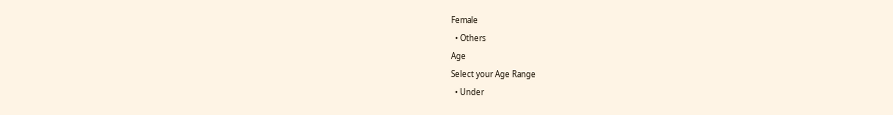Female
  • Others
Age
Select your Age Range
  • Under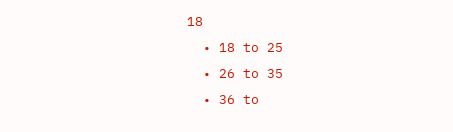18
  • 18 to 25
  • 26 to 35
  • 36 to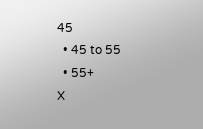45
  • 45 to 55
  • 55+
X